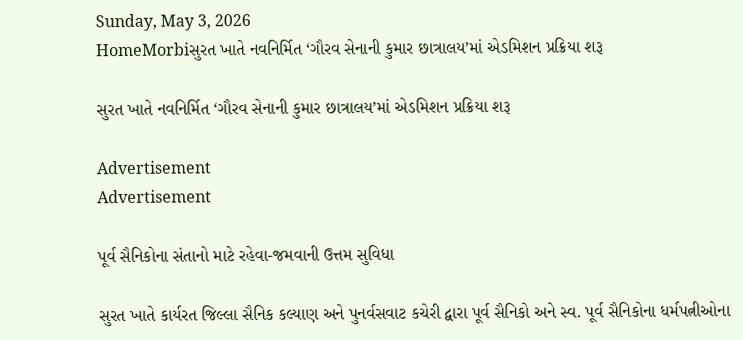Sunday, May 3, 2026
HomeMorbiસુરત ખાતે નવનિર્મિત ‘ગૌરવ સેનાની કુમાર છાત્રાલય’માં એડમિશન પ્રક્રિયા શરૂ

સુરત ખાતે નવનિર્મિત ‘ગૌરવ સેનાની કુમાર છાત્રાલય’માં એડમિશન પ્રક્રિયા શરૂ

Advertisement
Advertisement

પૂર્વ સૈનિકોના સંતાનો માટે રહેવા-જમવાની ઉત્તમ સુવિધા

સુરત ખાતે કાર્યરત જિલ્લા સૈનિક કલ્યાણ અને પુનર્વસવાટ કચેરી દ્વારા પૂર્વ સૈનિકો અને સ્વ. પૂર્વ સૈનિકોના ધર્મપત્નીઓના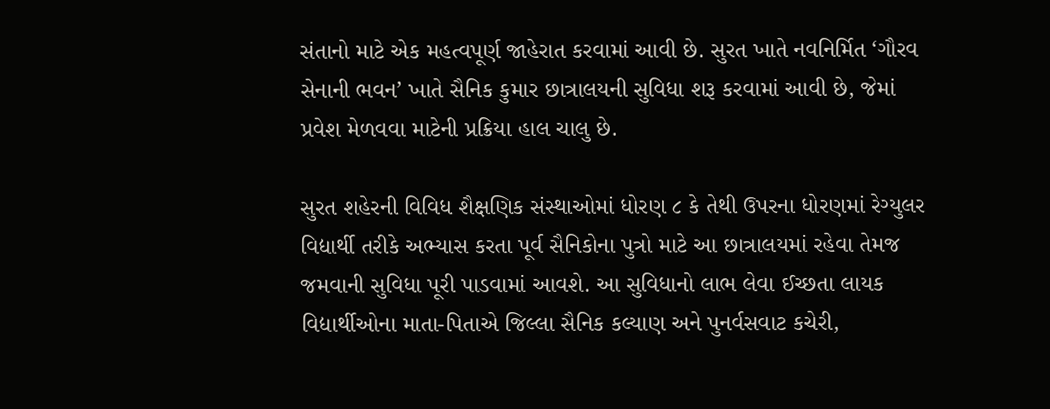સંતાનો માટે એક મહત્વપૂર્ણ જાહેરાત કરવામાં આવી છે. સુરત ખાતે નવનિર્મિત ‘ગૌરવ સેનાની ભવન’ ખાતે સૈનિક કુમાર છાત્રાલયની સુવિધા શરૂ કરવામાં આવી છે, જેમાં પ્રવેશ મેળવવા માટેની પ્રક્રિયા હાલ ચાલુ છે.

સુરત શહેરની વિવિધ શૈક્ષણિક સંસ્થાઓમાં ધોરણ ૮ કે તેથી ઉપરના ધોરણમાં રેગ્યુલર વિદ્યાર્થી તરીકે અભ્યાસ કરતા પૂર્વ સૈનિકોના પુત્રો માટે આ છાત્રાલયમાં રહેવા તેમજ જમવાની સુવિધા પૂરી પાડવામાં આવશે. આ સુવિધાનો લાભ લેવા ઈચ્છતા લાયક વિદ્યાર્થીઓના માતા-પિતાએ જિલ્લા સૈનિક કલ્યાણ અને પુનર્વસવાટ કચેરી,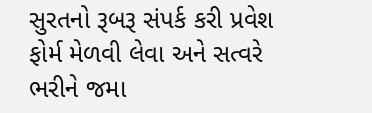સુરતનો રૂબરૂ સંપર્ક કરી પ્રવેશ ફોર્મ મેળવી લેવા અને સત્વરે ભરીને જમા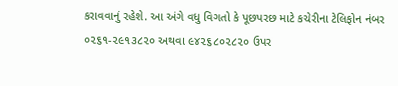કરાવવાનું રહેશે. આ અંગે વધુ વિગતો કે પૂછપરછ માટે કચેરીના ટેલિફોન નંબર ૦૨૬૧-૨૯૧૩૮૨૦ અથવા ૯૪૨૬૮૦૨૮૨૦ ઉપર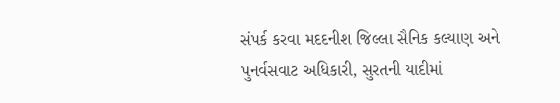સંપર્ક કરવા મદદનીશ જિલ્લા સૈનિક કલ્યાણ અને પુનર્વસવાટ અધિકારી, સુરતની યાદીમાં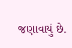જણાવાયું છે.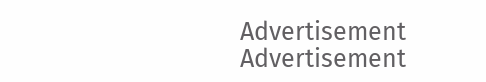Advertisement
Advertisement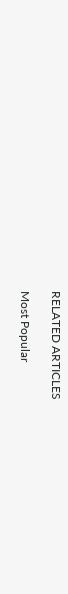RELATED ARTICLES

Most Popular